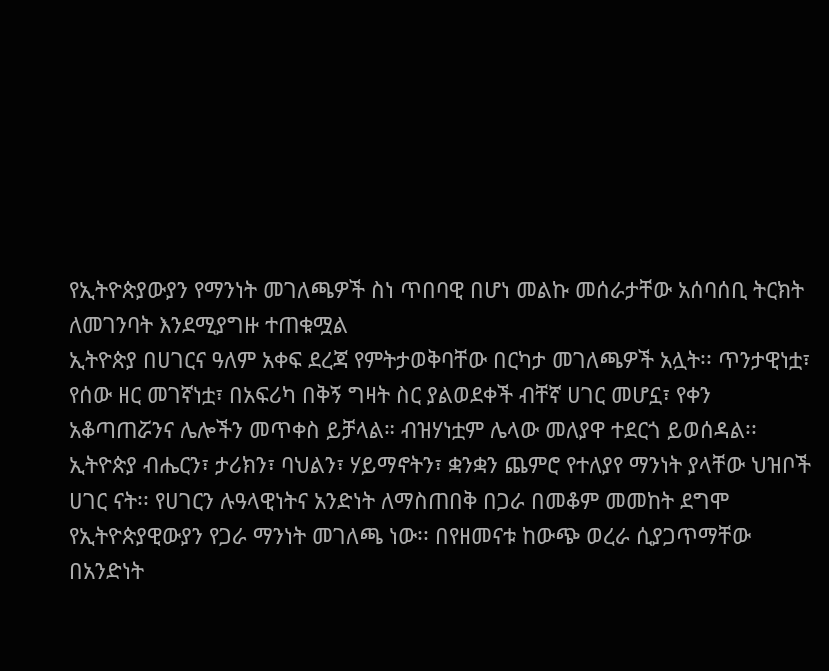የኢትዮጵያውያን የማንነት መገለጫዎች ስነ ጥበባዊ በሆነ መልኩ መሰራታቸው አሰባሰቢ ትርክት ለመገንባት እንደሚያግዙ ተጠቁሟል
ኢትዮጵያ በሀገርና ዓለም አቀፍ ደረጃ የምትታወቅባቸው በርካታ መገለጫዎች አሏት፡፡ ጥንታዊነቷ፣ የሰው ዘር መገኛነቷ፣ በአፍሪካ በቅኝ ግዛት ስር ያልወደቀች ብቸኛ ሀገር መሆኗ፣ የቀን አቆጣጠሯንና ሌሎችን መጥቀስ ይቻላል። ብዝሃነቷም ሌላው መለያዋ ተደርጎ ይወሰዳል፡፡ ኢትዮጵያ ብሔርን፣ ታሪክን፣ ባህልን፣ ሃይማኖትን፣ ቋንቋን ጨምሮ የተለያየ ማንነት ያላቸው ህዝቦች ሀገር ናት፡፡ የሀገርን ሉዓላዊነትና አንድነት ለማስጠበቅ በጋራ በመቆም መመከት ደግሞ የኢትዮጵያዊውያን የጋራ ማንነት መገለጫ ነው፡፡ በየዘመናቱ ከውጭ ወረራ ሲያጋጥማቸው በአንድነት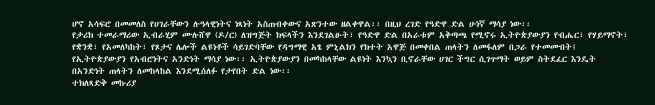ሆኖ አሳፍሮ በመመለስ የሀገራቸውን ሉዓላዊነትና ነጻነት አስጠብቀውና አጽንተው ዘልቀዋል፡፡ በዚህ ረገድ የዓድዋ ድል ሁነኛ ማሳያ ነው፡፡
የታሪክ ተመራማሪው ኢብራሂም ሙሉሸዋ (ዶ/ር) ለዝግጅት ክፍላችን እንደገልፁት፣ የዓድዋ ድል በአራቱም አቅጣጫ የሚኖሩ ኢትዮጵያውያን የብሔር፣ የሃይማኖት፣ የቋንቋ፣ የአመለካከት፣ የጾታና ሌሎች ልዩነቶች ሳይገድባቸው የዳግማዊ አፄ ምኒልክን የክተት አዋጅ በመቀበል ጠላትን ለመፋለም በጋራ የተመሙበት፤ የኢትዮጵያውያን የአብሮነትና አንድነት ማሳያ ነው፡፡ ኢትዮጵያውያን በመካከላቸው ልዩነት እንኳን ቢኖራቸው ሀገር ችግር ሲገጥማት ወይም ስትደፈር እንዴት በአንድነት ጠላትን ለመከላከል እንደሚሰለፉ የታየበት ድል ነው፡፡
ተክለጻድቅ መኩሪያ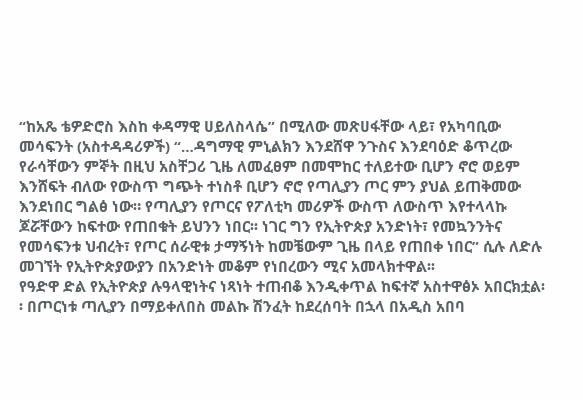“ከአጼ ቴዎድሮስ እስከ ቀዳማዊ ሀይለስላሴ” በሚለው መጽሀፋቸው ላይ፣ የአካባቢው መሳፍንት (አስተዳዳሪዎች) “…ዳግማዊ ምኒልክን እንደሸዋ ንጉስና እንደባዕድ ቆጥረው የራሳቸውን ምኞት በዚህ አስቸጋሪ ጊዜ ለመፈፀም በመሞከር ተለይተው ቢሆን ኖሮ ወይም እንሸፍት ብለው የውስጥ ግጭት ተነስቶ ቢሆን ኖሮ የጣሊያን ጦር ምን ያህል ይጠቅመው እንደነበር ግልፅ ነው። የጣሊያን የጦርና የፖለቲካ መሪዎች ውስጥ ለውስጥ እየተላላኩ ጆሯቸውን ከፍተው የጠበቁት ይህንን ነበር፡፡ ነገር ግን የኢትዮጵያ አንድነት፣ የመኳንንትና የመሳፍንቱ ህብረት፣ የጦር ሰራዊቱ ታማኝነት ከመቼውም ጊዜ በላይ የጠበቀ ነበር” ሲሉ ለድሉ መገኘት የኢትዮጵያውያን በአንድነት መቆም የነበረውን ሚና አመላክተዋል፡፡
የዓድዋ ድል የኢትዮጵያ ሉዓላዊነትና ነጻነት ተጠብቆ እንዲቀጥል ከፍተኛ አስተዋፅኦ አበርክቷል፡፡ በጦርነቱ ጣሊያን በማይቀለበስ መልኩ ሽንፈት ከደረሰባት በኋላ በአዲስ አበባ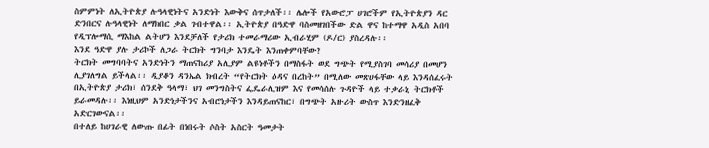ስምምነት ለኢትዮጵያ ሉዓላዊነትና አንድነት እውቅና ሰጥታለች፡፡ ሌሎች የአውሮፓ ሀገሮችም የኢትዮጵያን ዳር ድንበርና ሉዓላዊነት ለማክበር ቃል ገብተዋል፡፡ ኢትዮጵያ በዓድዋ ባስመዘገበችው ድል ዋና ከተማዋ አዲስ አበባ የዲፕሎማሲ ማእከል ልትሆን እንደቻለች የታሪክ ተመራማሪው ኢብራሂም (ዶ/ር) ያስረዳሉ፡፡
እንደ ዓድዋ ያሉ ታሪኮች ለጋራ ትርክት ግንባታ እንዴት እንጠቀምባቸው?
ትርክት መግባባትና አንድነትን ማጠናከሪያ አሊያም ልዩነቶችን በማስፋት ወደ ግጭት የሚያስገባ መሳሪያ በመሆን ሊያገለግል ይችላል፡፡ ዲያቆን ዳንኤል ክብረት “የትርክት ዕዳና በረከት” በሚለው መጽሀፋቸው ላይ እንዳሰፈሩት በኢትዮጵያ ታሪክ፣ ሰንደቅ ዓላማ፣ ህገ መንግስትና ፌዴራሊዝም እና የመሳሰሉ ጉዳዮች ላይ ተቃራኒ ትርክቶች ይራመዳሉ፡፡ እነዚህም አንድነታችንና አብሮነታችን እንዳይጠናከር፣ በግጭት አዙሪት ውስጥ እንድንዘፈቅ አድርገውናል፡፡
በተለይ ከሀገራዊ ለውጡ በፊት በነበሩት ሶስት አስርት ዓመታት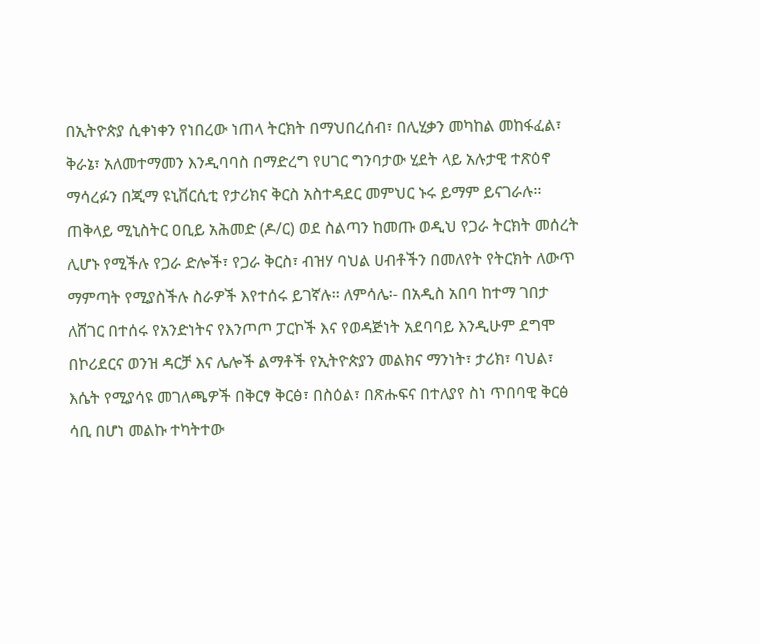በኢትዮጵያ ሲቀነቀን የነበረው ነጠላ ትርክት በማህበረሰብ፣ በሊሂቃን መካከል መከፋፈል፣ ቅራኔ፣ አለመተማመን እንዲባባስ በማድረግ የሀገር ግንባታው ሂደት ላይ አሉታዊ ተጽዕኖ ማሳረፉን በጂማ ዩኒቨርሲቲ የታሪክና ቅርስ አስተዳደር መምህር ኑሩ ይማም ይናገራሉ፡፡
ጠቅላይ ሚኒስትር ዐቢይ አሕመድ (ዶ/ር) ወደ ስልጣን ከመጡ ወዲህ የጋራ ትርክት መሰረት ሊሆኑ የሚችሉ የጋራ ድሎች፣ የጋራ ቅርስ፣ ብዝሃ ባህል ሀብቶችን በመለየት የትርክት ለውጥ ማምጣት የሚያስችሉ ስራዎች እየተሰሩ ይገኛሉ፡፡ ለምሳሌ፡- በአዲስ አበባ ከተማ ገበታ ለሸገር በተሰሩ የአንድነትና የእንጦጦ ፓርኮች እና የወዳጅነት አደባባይ እንዲሁም ደግሞ በኮሪደርና ወንዝ ዳርቻ እና ሌሎች ልማቶች የኢትዮጵያን መልክና ማንነት፣ ታሪክ፣ ባህል፣ እሴት የሚያሳዩ መገለጫዎች በቅርፃ ቅርፅ፣ በስዕል፣ በጽሑፍና በተለያየ ስነ ጥበባዊ ቅርፅ ሳቢ በሆነ መልኩ ተካትተው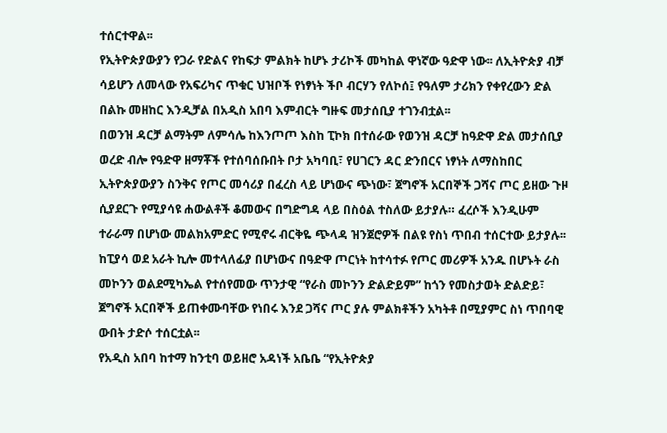ተሰርተዋል፡፡
የኢትዮጵያውያን የጋራ የድልና የከፍታ ምልክት ከሆኑ ታሪኮች መካከል ዋነኛው ዓድዋ ነው፡፡ ለኢትዮጵያ ብቻ ሳይሆን ለመላው የአፍሪካና ጥቁር ህዝቦች የነፃነት ችቦ ብርሃን የለኮሰ፤ የዓለም ታሪክን የቀየረውን ድል በልኩ መዘከር እንዲቻል በአዲስ አበባ እምብርት ግዙፍ መታሰቢያ ተገንብቷል፡፡
በወንዝ ዳርቻ ልማትም ለምሳሌ ከእንጦጦ እስከ ፒኮክ በተሰራው የወንዝ ዳርቻ ከዓድዋ ድል መታሰቢያ ወረድ ብሎ የዓድዋ ዘማቾች የተሰባሰቡበት ቦታ አካባቢ፣ የሀገርን ዳር ድንበርና ነፃነት ለማስከበር ኢትዮጵያውያን ስንቅና የጦር መሳሪያ በፈረስ ላይ ሆነውና ጭነው፣ ጀግኖች አርበኞች ጋሻና ጦር ይዘው ጉዞ ሲያደርጉ የሚያሳዩ ሐውልቶች ቆመውና በግድግዳ ላይ በስዕል ተስለው ይታያሉ። ፈረሶች እንዲሁም ተራራማ በሆነው መልክአምድር የሚኖሩ ብርቅዬ ጭላዳ ዝንጀሮዎች በልዩ የስነ ጥበብ ተሰርተው ይታያሉ፡፡
ከፒያሳ ወደ አራት ኪሎ መተላለፊያ በሆነውና በዓድዋ ጦርነት ከተሳተፉ የጦር መሪዎች አንዱ በሆኑት ራስ መኮንን ወልደሚካኤል የተሰየመው ጥንታዊ “የራስ መኮንን ድልድይም” ከጎን የመስታወት ድልድይ፣ ጀግኖች አርበኞች ይጠቀሙባቸው የነበሩ እንደ ጋሻና ጦር ያሉ ምልክቶችን አካትቶ በሚያምር ስነ ጥበባዊ ውበት ታድሶ ተሰርቷል፡፡
የአዲስ አበባ ከተማ ከንቲባ ወይዘሮ አዳነች አቤቤ “የኢትዮጵያ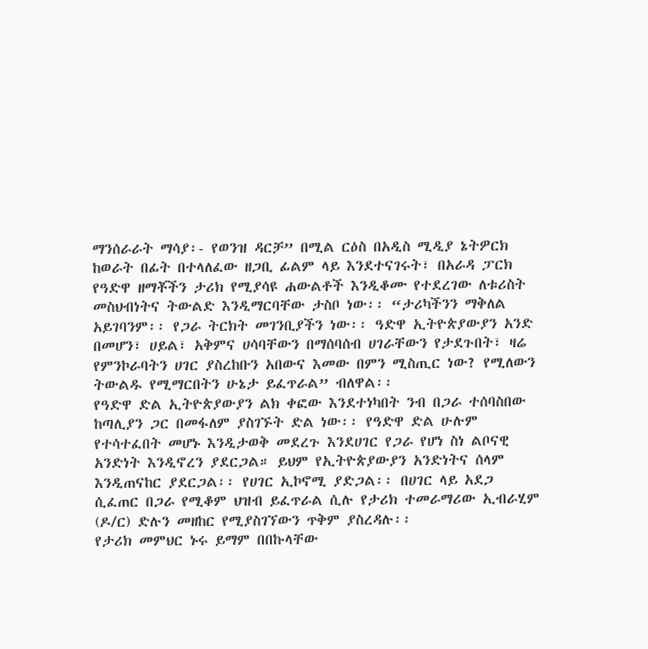ማንሰራራት ማሳያ፡- የወንዝ ዳርቻ” በሚል ርዕስ በአዲስ ሚዲያ ኔትዎርክ ከወራት በፊት በተላለፈው ዘጋቢ ፊልም ላይ እንደተናገሩት፣ በአራዳ ፓርክ የዓድዋ ዘማቾችን ታሪክ የሚያሳዩ ሐውልቶች እንዲቆሙ የተደረገው ለቱሪስት መስህብነትና ትውልድ እንዲማርባቸው ታስቦ ነው፡፡ “ታሪካችንን ማቅለል አይገባንም፡፡ የጋራ ትርክት መገንቢያችን ነው፡፡ ዓድዋ ኢትዮጵያውያን አንድ በመሆን፣ ሀይል፣ አቅምና ሀሳባቸውን በማሰባሰብ ሀገራቸውን የታደጉበት፣ ዛሬ የምንኮራባትን ሀገር ያስረከቡን አበውና እመው በምን ሚስጢር ነው? የሚለውን ትውልዱ የሚማርበትን ሁኔታ ይፈጥራል” ብለዋል፡፡
የዓድዋ ድል ኢትዮጵያውያን ልክ ቀፎው እንደተነካበት ንብ በጋራ ተሰባስበው ከጣሊያን ጋር በመፋለም ያስገኙት ድል ነው፡፡ የዓድዋ ድል ሁሉም የተሳተፈበት መሆኑ እንዲታወቅ መደረጉ እንደሀገር የጋራ የሆነ ስነ ልቦናዊ አንድነት እንዲኖረን ያደርጋል። ይህም የኢትዮጵያውያን አንድነትና ሰላም እንዲጠናከር ያደርጋል፡፡ የሀገር ኢኮኖሚ ያድጋል፡፡ በሀገር ላይ አደጋ ሲፈጠር በጋራ የሚቆም ህዝብ ይፈጥራል ሲሉ የታሪክ ተመራማሪው ኢብራሂም (ዶ/ር) ድሉን መዘከር የሚያስገኘውን ጥቅም ያስረዳሉ፡፡
የታሪክ መምህር ኑሩ ይማም በበኩላቸው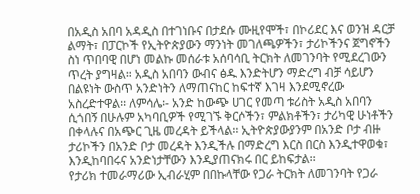በአዲስ አበባ አዳዲስ በተገነቡና በታደሱ ሙዚየሞች፣ በኮሪደር እና ወንዝ ዳርቻ ልማት፣ በፓርኮች የኢትዮጵያውን ማንነት መገለጫዎችን፣ ታሪኮችንና ጀግኖችን ስነ ጥበባዊ በሆነ መልኩ መሰራቱ አሰባሳቢ ትርክት ለመገንባት የሚደረገውን ጥረት ያግዛል። አዲስ አበባን ውብና ፅዱ እንድትሆን ማድረግ ብቻ ሳይሆን በልዩነት ውስጥ አንድነትን ለማጠናከር ከፍተኛ እገዛ እንደሚኖረው አስረድተዋል፡፡ ለምሳሌ፡- አንድ ከውጭ ሀገር የመጣ ቱሪስት አዲስ አበባን ሲጎበኝ በሁሉም አካባቢዎች የሚገኙ ቅርሶችን፣ ምልክቶችን፣ ታሪካዊ ሁነቶችን በቀላሉና በአጭር ጊዜ መረዳት ይችላል፡፡ ኢትዮጵያውያንም በአንድ ቦታ ብዙ ታሪኮችን በአንድ ቦታ መረዳት እንዲችሉ በማድረግ እርስ በርስ እንዲተዋወቁ፣ እንዲከባበሩና አንድነታቸውን እንዲያጠናክሩ በር ይከፍታል፡፡
የታሪክ ተመራማሪው ኢብራሂም በበኩላቸው የጋራ ትርክት ለመገንባት የጋራ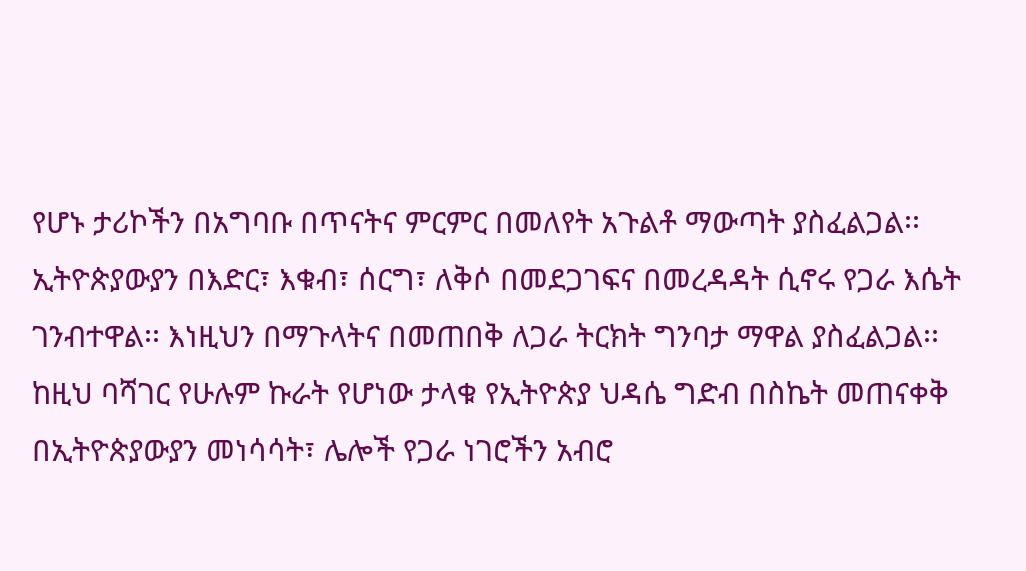የሆኑ ታሪኮችን በአግባቡ በጥናትና ምርምር በመለየት አጉልቶ ማውጣት ያስፈልጋል፡፡ ኢትዮጵያውያን በእድር፣ እቁብ፣ ሰርግ፣ ለቅሶ በመደጋገፍና በመረዳዳት ሲኖሩ የጋራ እሴት ገንብተዋል፡፡ እነዚህን በማጉላትና በመጠበቅ ለጋራ ትርክት ግንባታ ማዋል ያስፈልጋል፡፡
ከዚህ ባሻገር የሁሉም ኩራት የሆነው ታላቁ የኢትዮጵያ ህዳሴ ግድብ በስኬት መጠናቀቅ በኢትዮጵያውያን መነሳሳት፣ ሌሎች የጋራ ነገሮችን አብሮ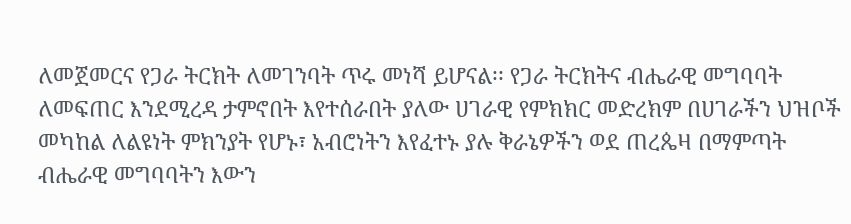ለመጀመርና የጋራ ትርክት ለመገንባት ጥሩ መነሻ ይሆናል፡፡ የጋራ ትርክትና ብሔራዊ መግባባት ለመፍጠር እንደሚረዳ ታምኖበት እየተሰራበት ያለው ሀገራዊ የምክክር መድረክም በሀገራችን ህዝቦች መካከል ለልዩነት ምክንያት የሆኑ፣ አብሮነትን እየፈተኑ ያሉ ቅራኔዎችን ወደ ጠረጴዛ በማምጣት ብሔራዊ መግባባትን እውን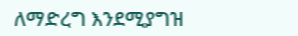ለማድረግ እንደሚያግዝ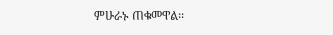ምሁራኑ ጠቁመዋል፡፡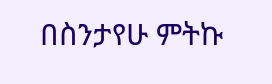በስንታየሁ ምትኩ